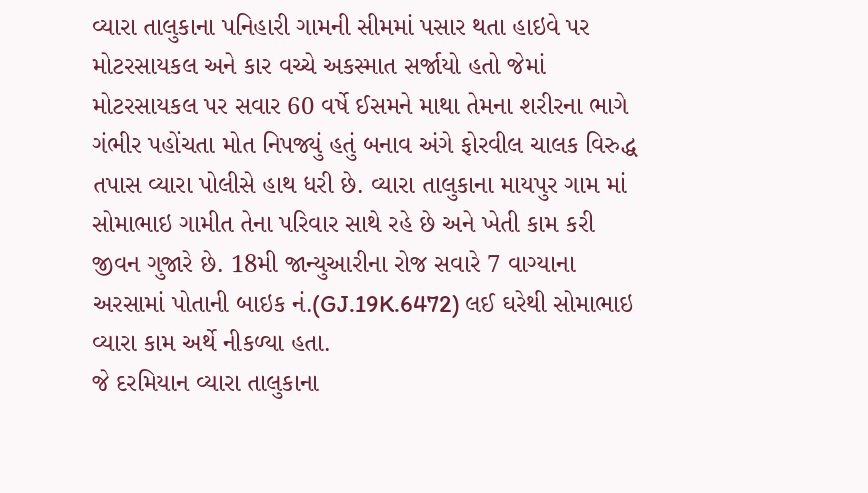વ્યારા તાલુકાના પનિહારી ગામની સીમમાં પસાર થતા હાઇવે પર મોટરસાયકલ અને કાર વચ્ચે અકસ્માત સર્જાયો હતો જેમાં મોટરસાયકલ પર સવાર 60 વર્ષે ઈસમને માથા તેમના શરીરના ભાગે ગંભીર પહોંચતા મોત નિપજ્યું હતું બનાવ અંગે ફોરવીલ ચાલક વિરુદ્ધ તપાસ વ્યારા પોલીસે હાથ ધરી છે. વ્યારા તાલુકાના માયપુર ગામ માં સોમાભાઇ ગામીત તેના પરિવાર સાથે રહે છે અને ખેતી કામ કરી જીવન ગુજારે છે. 18મી જાન્યુઆરીના રોજ સવારે 7 વાગ્યાના અરસામાં પોતાની બાઇક નં.(GJ.19K.6472) લઈ ઘરેથી સોમાભાઇ વ્યારા કામ અર્થે નીકળ્યા હતા.
જે દરમિયાન વ્યારા તાલુકાના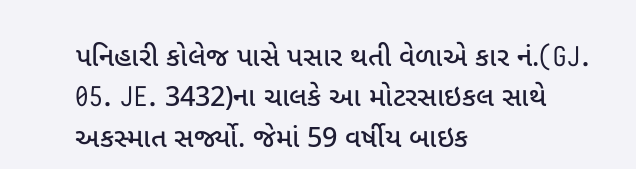પનિહારી કોલેજ પાસે પસાર થતી વેળાએ કાર નં.(GJ. 05. JE. 3432)ના ચાલકે આ મોટરસાઇકલ સાથે અકસ્માત સર્જ્યો. જેમાં 59 વર્ષીય બાઇક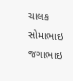ચાલક સોમાભાઇ જગાભાઇ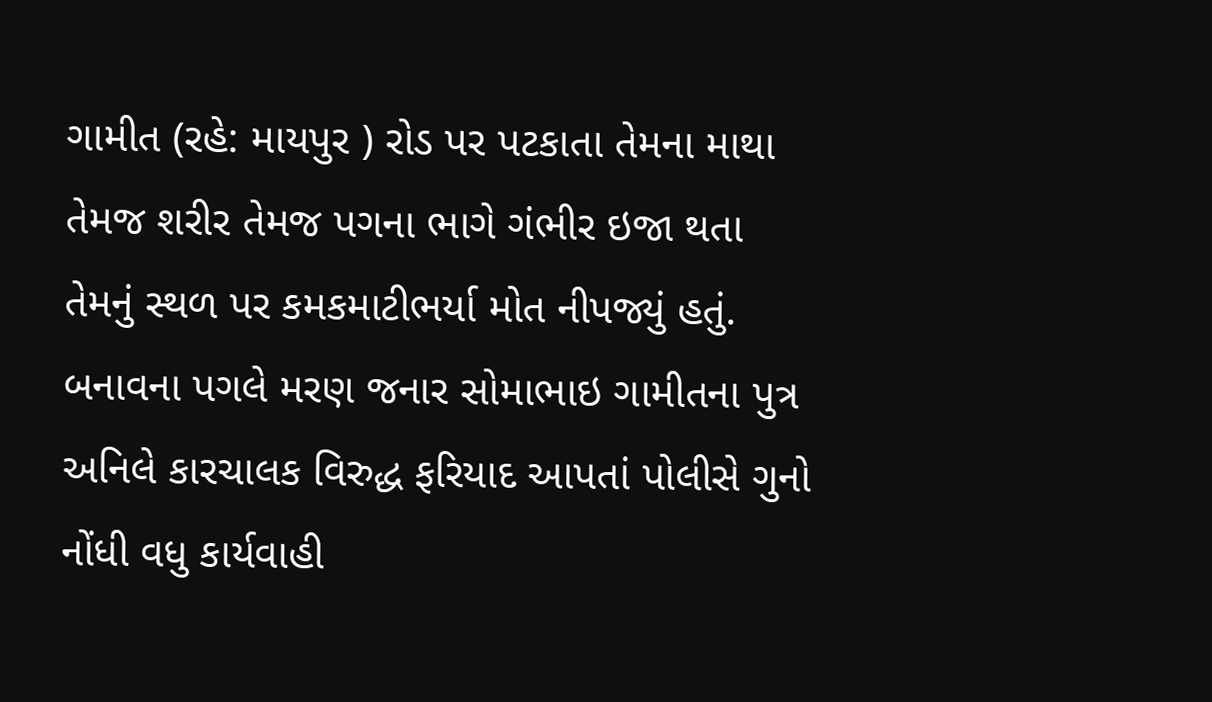ગામીત (રહે: માયપુર ) રોડ પર પટકાતા તેમના માથા તેમજ શરીર તેમજ પગના ભાગે ગંભીર ઇજા થતા તેમનું સ્થળ પર કમકમાટીભર્યા મોત નીપજ્યું હતું. બનાવના પગલે મરણ જનાર સોમાભાઇ ગામીતના પુત્ર અનિલે કારચાલક વિરુદ્ધ ફરિયાદ આપતાં પોલીસે ગુનો નોંધી વધુ કાર્યવાહી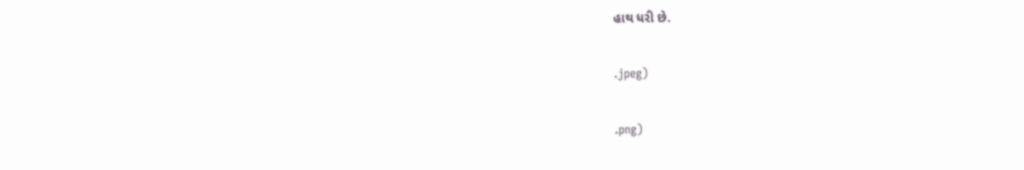હાથ ધરી છે.

.jpeg)

.png)